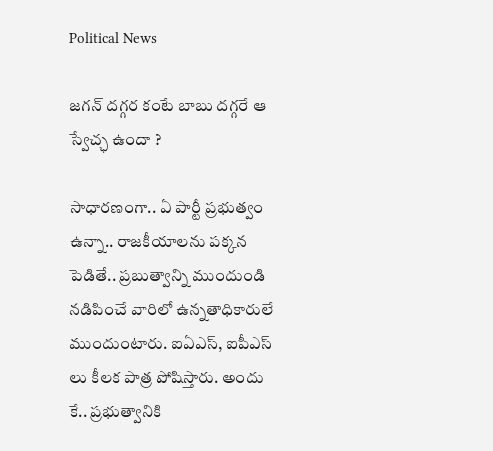Political News

జ‌గన్ ద‌గ్గ‌ర కంటే బాబు ద‌గ్గ‌రే ఆ స్వేచ్ఛ ఉందా ?

సాధార‌ణంగా.. ఏ పార్టీ ప్ర‌భుత్వం ఉన్నా.. రాజ‌కీయాల‌ను ప‌క్క‌న పెడితే.. ప్ర‌బుత్వాన్ని ముందుండి న‌డిపించే వారిలో ఉన్న‌తాధికారులే ముందుంటారు. ఐఏఎస్‌, ఐపీఎస్ లు కీల‌క పాత్ర పోషిస్తారు. అందు కే.. ప్ర‌భుత్వానికి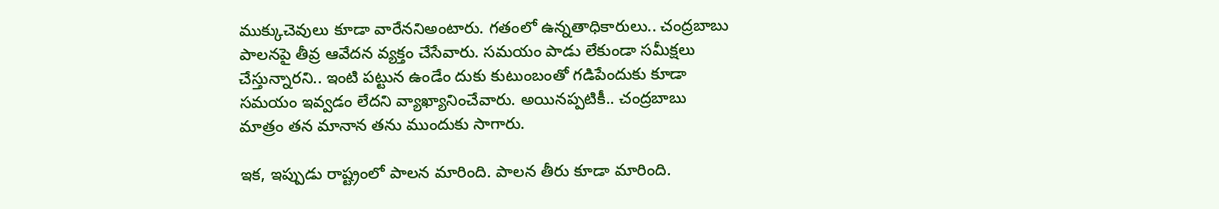ముక్కుచెవులు కూడా వారేన‌నిఅంటారు. గ‌తంలో ఉన్న‌తాధికారులు.. చంద్ర‌బాబు పాల‌న‌పై తీవ్ర ఆవేద‌న‌ వ్యక్తం చేసేవారు. స‌మ‌యం పాడు లేకుండా స‌మీక్ష‌లు చేస్తున్నార‌ని.. ఇంటి ప‌ట్టున ఉండేం దుకు కుటుంబంతో గ‌డిపేందుకు కూడా స‌మ‌యం ఇవ్వ‌డం లేద‌ని వ్యాఖ్యానించేవారు. అయిన‌ప్ప‌టికీ.. చంద్ర‌బాబు మాత్రం త‌న మానాన త‌ను ముందుకు సాగారు.

ఇక‌, ఇప్పుడు రాష్ట్రంలో పాల‌న మారింది. పాల‌న తీరు కూడా మారింది.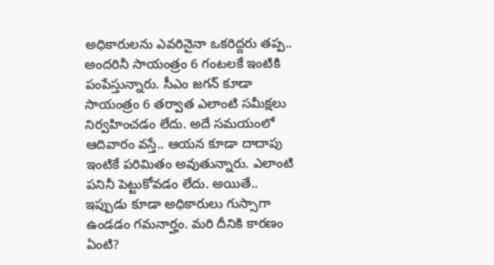అధికారుల‌ను ఎవ‌రినైనా ఒక‌రిద్ద‌రు త‌ప్ప‌.. అంద‌రినీ సాయంత్రం 6 గంట‌ల‌కే ఇంటికి పంపేస్తున్నారు. సీఎం జ‌గ‌న్ కూడా సాయంత్రం 6 త‌ర్వాత ఎలాంటి స‌మీక్ష‌లు నిర్వ‌హించ‌డం లేదు. అదే స‌మ‌యంలో ఆదివారం వ‌స్తే.. ఆయ‌న కూడా దాదాపు ఇంటికే ప‌రిమితం అవుతున్నారు. ఎలాంటి ప‌నినీ పెట్టుకోవ‌డం లేదు. అయితే.. ఇప్పుడు కూడా అధికారులు గుస్సాగా ఉండ‌డం గ‌మ‌నార్హం. మ‌రి దీనికి కార‌ణం ఏంటి?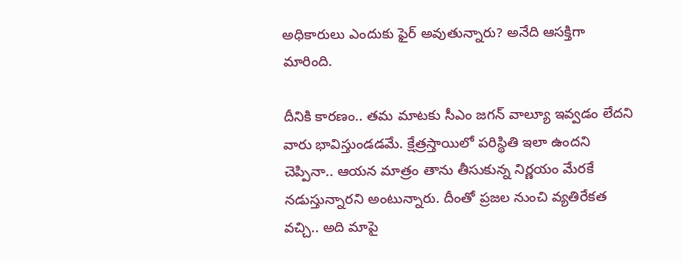అధికారులు ఎందుకు ఫైర్ అవుతున్నారు? అనేది ఆస‌క్తిగా మారింది.

దీనికి కార‌ణం.. త‌మ మాట‌కు సీఎం జ‌గ‌న్ వాల్యూ ఇవ్వ‌డం లేద‌ని వారు భావిస్తుండ‌డ‌మే. క్షేత్ర‌స్తాయిలో ప‌రిస్థితి ఇలా ఉంద‌ని చెప్పినా.. ఆయ‌న మాత్రం తాను తీసుకున్న నిర్ణ‌యం మేర‌కే న‌డుస్తున్నార‌ని అంటున్నారు. దీంతో ప్ర‌జ‌ల నుంచి వ్య‌తిరేక‌త వ‌చ్చి.. అది మాపై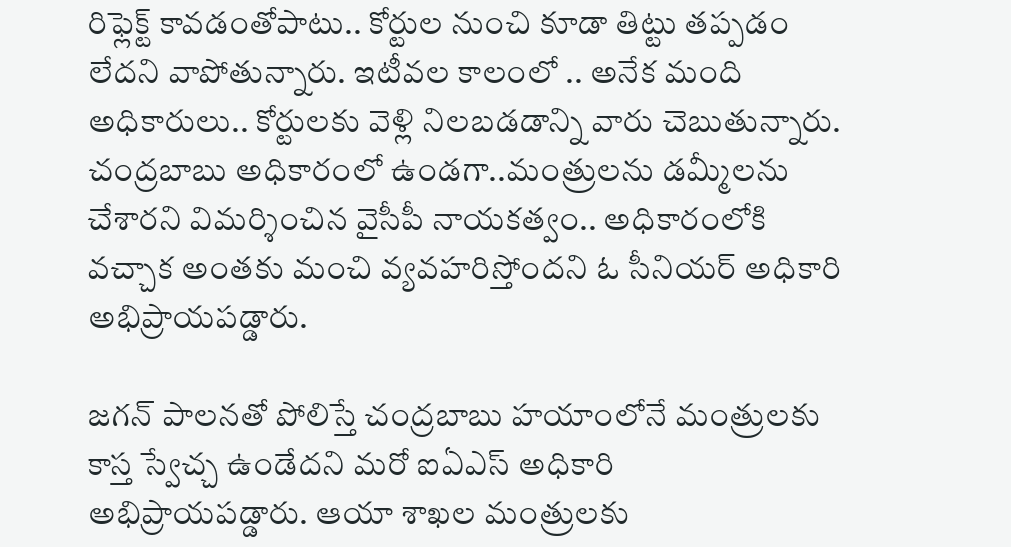రిఫ్లెక్ట్ కావ‌డంతోపాటు.. కోర్టుల నుంచి కూడా తిట్టు త‌ప్ప‌డం లేద‌ని వాపోతున్నారు. ఇటీవ‌ల కాలంలో .. అనేక మంది అధికారులు.. కోర్టుల‌కు వెళ్లి నిల‌బ‌డడాన్ని వారు చెబుతున్నారు. చంద్ర‌బాబు అధికారంలో ఉండ‌గా..మంత్రుల‌ను డ‌మ్మీల‌ను చేశార‌ని విమ‌ర్శించిన వైసీపీ నాయ‌క‌త్వం.. అధికారంలోకి వ‌చ్చాక అంత‌కు మంచి వ్య‌వ‌హ‌రిస్తోంద‌ని ఓ సీనియ‌ర్ అధికారి అభిప్రాయ‌ప‌డ్డారు.

జ‌గ‌న్ పాల‌న‌తో పోలిస్తే చంద్ర‌బాబు హ‌యాంలోనే మంత్రుల‌కు కాస్త స్వేచ్చ ఉండేద‌ని మ‌రో ఐఏఎస్ అధికారి అభిప్రాయ‌ప‌డ్డారు. ఆయా శాఖ‌ల మంత్రుల‌కు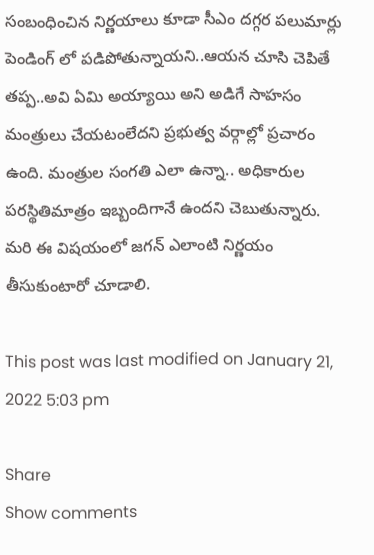సంబంధించిన నిర్ణ‌యాలు కూడా సీఎం ద‌గ్గ‌ర ప‌లుమార్లు పెండింగ్ లో ప‌డిపోతున్నాయ‌ని..ఆయన చూసి చెపితే త‌ప్ప‌..అవి ఏమి అయ్యాయి అని అడిగే సాహ‌సం మంత్రులు చేయ‌టంలేద‌ని ప్ర‌భుత్వ వ‌ర్గాల్లో ప్ర‌చారం ఉంది. మంత్రుల సంగ‌తి ఎలా ఉన్నా.. అధికారుల ప‌ర‌స్థితిమాత్రం ఇబ్బందిగానే ఉంద‌ని చెబుతున్నారు. మ‌రి ఈ విష‌యంలో జ‌గ‌న్ ఎలాంటి నిర్ణ‌యం తీసుకుంటారో చూడాలి.

This post was last modified on January 21, 2022 5:03 pm

Share
Show comments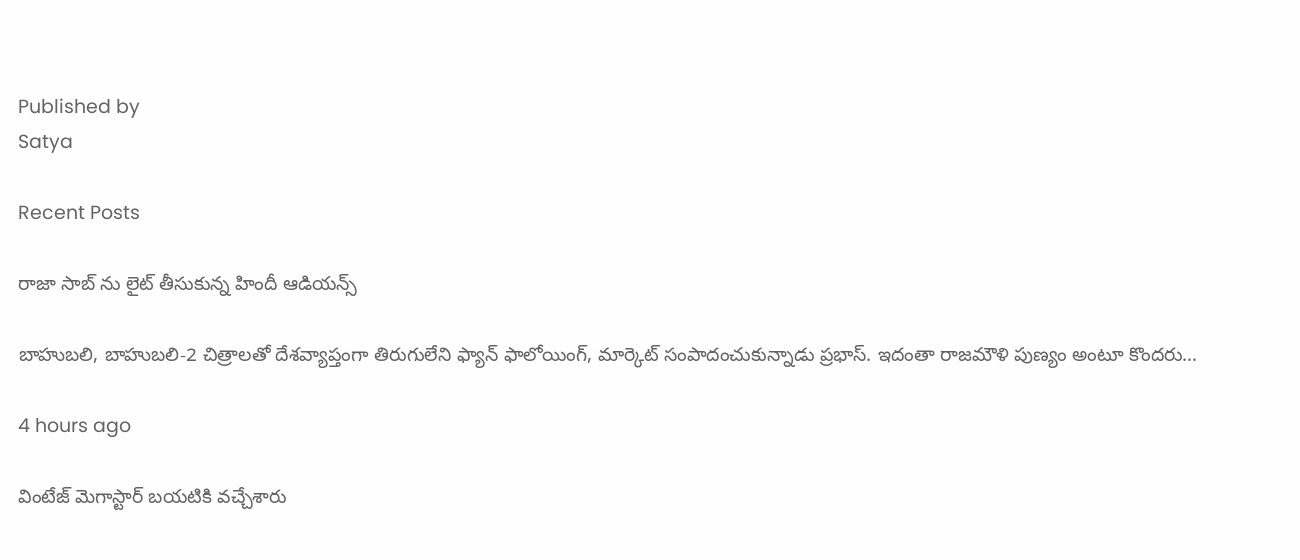Published by
Satya

Recent Posts

రాజా సాబ్ ను లైట్ తీసుకున్న‌ హిందీ ఆడియ‌న్స్

బాహుబ‌లి, బాహుబ‌లి-2 చిత్రాల‌తో దేశ‌వ్యాప్తంగా తిరుగులేని ఫ్యాన్ ఫాలోయింగ్, మార్కెట్ సంపాదంచుకున్నాడు ప్ర‌భాస్. ఇదంతా రాజ‌మౌళి పుణ్యం అంటూ కొంద‌రు…

4 hours ago

వింటేజ్ మెగాస్టార్ బయటికి వచ్చేశారు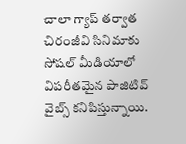చాలా గ్యాప్ తర్వాత చిరంజీవి సినిమాకు సోషల్ మీడియాలో విపరీతమైన పాజిటివ్ వైబ్స్ కనిపిస్తున్నాయి.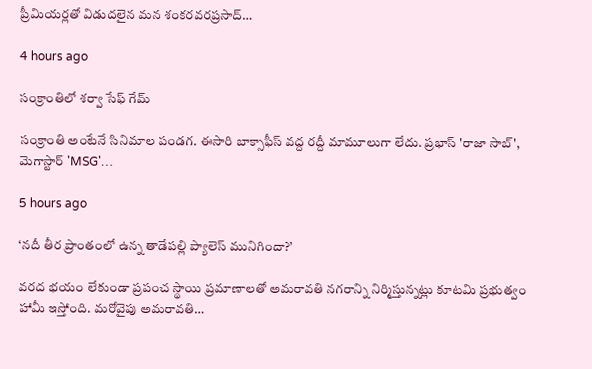ప్రీమియర్లతో విడుదలైన మన శంకరవరప్రసాద్…

4 hours ago

సంక్రాంతిలో శర్వా సేఫ్ గేమ్

సంక్రాంతి అంటేనే సినిమాల పండగ. ఈసారి బాక్సాఫీస్ వద్ద రద్దీ మామూలుగా లేదు. ప్రభాస్ 'రాజా సాబ్', మెగాస్టార్ 'MSG'…

5 hours ago

‘నదీ తీర ప్రాంతంలో ఉన్న తాడేపల్లి ప్యాలెస్ మునిగిందా?’

వరద భయం లేకుండా ప్రపంచ స్థాయి ప్రమాణాలతో అమరావతి నగరాన్ని నిర్మిస్తున్నట్లు కూటమి ప్రభుత్వం హామీ ఇస్తోంది. మరోవైపు అమరావతి…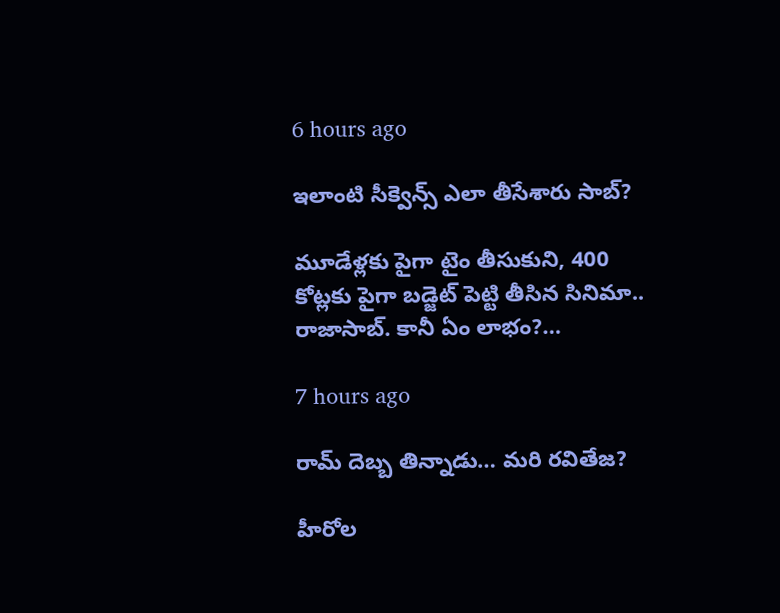6 hours ago

ఇలాంటి సీక్వెన్స్ ఎలా తీసేశారు సాబ్‌?

మూడేళ్ల‌కు పైగా టైం తీసుకుని, 400 కోట్ల‌కు పైగా బ‌డ్జెట్ పెట్టి తీసిన సినిమా.. రాజాసాబ్. కానీ ఏం లాభం?…

7 hours ago

రామ్ దెబ్బ తిన్నాడు… మరి రవితేజ?

హీరోల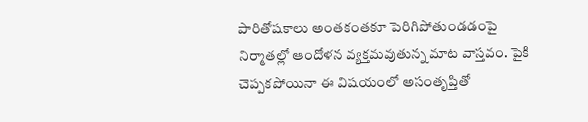పారితోషకాలు అంతకంతకూ పెరిగిపోతుండడంపై నిర్మాతల్లో ఆందోళన వ్యక్తమవుతున్న మాట వాస్తవం. పైకి చెప్పకపోయినా ఈ విషయంలో అసంతృప్తితో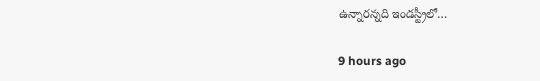ఉన్నారన్నది ఇండస్ట్రీలో…

9 hours ago